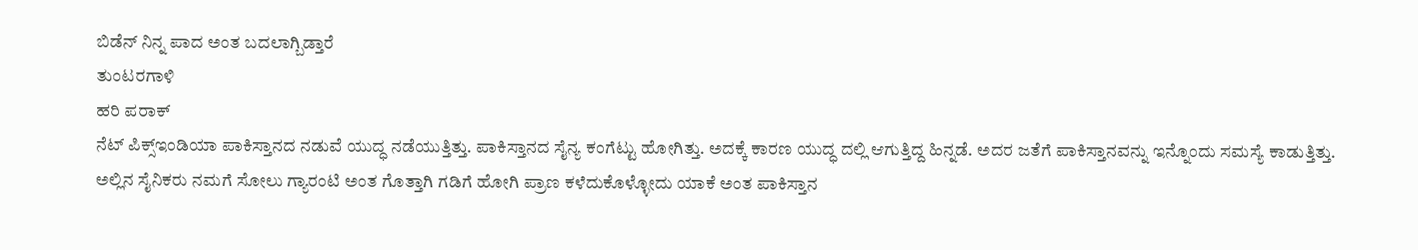ಬಿಡೆನ್ ನಿನ್ನ ಪಾದ ಅಂತ ಬದಲಾಗ್ಬಿಡ್ತಾರೆ
ತುಂಟರಗಾಳಿ
ಹರಿ ಪರಾಕ್
ನೆಟ್ ಪಿಕ್ಸ್ಇಂಡಿಯಾ ಪಾಕಿಸ್ತಾನದ ನಡುವೆ ಯುದ್ಧ ನಡೆಯುತ್ತಿತ್ತು. ಪಾಕಿಸ್ತಾನದ ಸೈನ್ಯ ಕಂಗೆಟ್ಟು ಹೋಗಿತ್ತು. ಅದಕ್ಕೆ ಕಾರಣ ಯುದ್ಧ ದಲ್ಲಿ ಆಗುತ್ತಿದ್ದ ಹಿನ್ನಡೆ. ಅದರ ಜತೆಗೆ ಪಾಕಿಸ್ತಾನವನ್ನು ಇನ್ನೊಂದು ಸಮಸ್ಯೆ ಕಾಡುತ್ತಿತ್ತು. ಅಲ್ಲಿನ ಸೈನಿಕರು ನಮಗೆ ಸೋಲು ಗ್ಯಾರಂಟಿ ಅಂತ ಗೊತ್ತಾಗಿ ಗಡಿಗೆ ಹೋಗಿ ಪ್ರಾಣ ಕಳೆದುಕೊಳ್ಳೋದು ಯಾಕೆ ಅಂತ ಪಾಕಿಸ್ತಾನ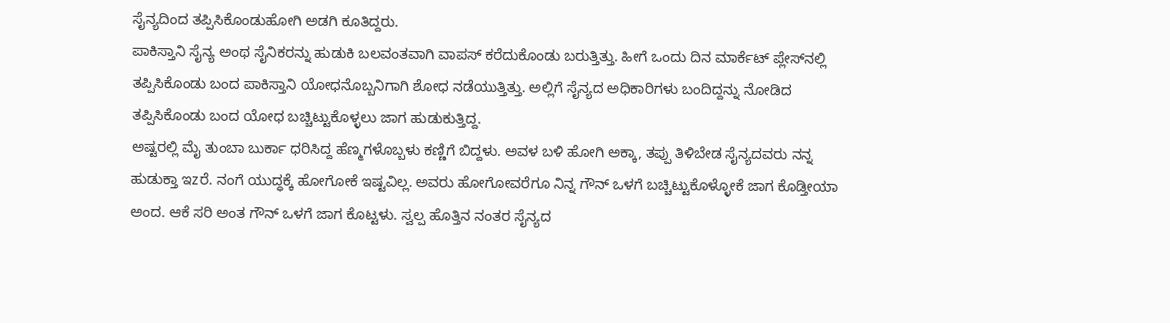ಸೈನ್ಯದಿಂದ ತಪ್ಪಿಸಿಕೊಂಡುಹೋಗಿ ಅಡಗಿ ಕೂತಿದ್ದರು.
ಪಾಕಿಸ್ತಾನಿ ಸೈನ್ಯ ಅಂಥ ಸೈನಿಕರನ್ನು ಹುಡುಕಿ ಬಲವಂತವಾಗಿ ವಾಪಸ್ ಕರೆದುಕೊಂಡು ಬರುತ್ತಿತ್ತು. ಹೀಗೆ ಒಂದು ದಿನ ಮಾರ್ಕೆಟ್ ಪ್ಲೇಸ್‌ನಲ್ಲಿ ತಪ್ಪಿಸಿಕೊಂಡು ಬಂದ ಪಾಕಿಸ್ತಾನಿ ಯೋಧನೊಬ್ಬನಿಗಾಗಿ ಶೋಧ ನಡೆಯುತ್ತಿತ್ತು. ಅಲ್ಲಿಗೆ ಸೈನ್ಯದ ಅಧಿಕಾರಿಗಳು ಬಂದಿದ್ದನ್ನು ನೋಡಿದ ತಪ್ಪಿಸಿಕೊಂಡು ಬಂದ ಯೋಧ ಬಚ್ಚಿಟ್ಟುಕೊಳ್ಳಲು ಜಾಗ ಹುಡುಕುತ್ತಿದ್ದ.
ಅಷ್ಟರಲ್ಲಿ ಮೈ ತುಂಬಾ ಬುರ್ಕಾ ಧರಿಸಿದ್ದ ಹೆಣ್ಮಗಳೊಬ್ಬಳು ಕಣ್ಣಿಗೆ ಬಿದ್ದಳು. ಅವಳ ಬಳಿ ಹೋಗಿ ಅಕ್ಕಾ, ತಪ್ಪು ತಿಳಿಬೇಡ ಸೈನ್ಯದವರು ನನ್ನ ಹುಡುಕ್ತಾ ಇzರೆ. ನಂಗೆ ಯುದ್ಧಕ್ಕೆ ಹೋಗೋಕೆ ಇಷ್ಟವಿಲ್ಲ. ಅವರು ಹೋಗೋವರೆಗೂ ನಿನ್ನ ಗೌನ್ ಒಳಗೆ ಬಚ್ಚಿಟ್ಟುಕೊಳ್ಳೋಕೆ ಜಾಗ ಕೊಡ್ತೀಯಾ ಅಂದ. ಆಕೆ ಸರಿ ಅಂತ ಗೌನ್ ಒಳಗೆ ಜಾಗ ಕೊಟ್ಟಳು. ಸ್ವಲ್ಪ ಹೊತ್ತಿನ ನಂತರ ಸೈನ್ಯದ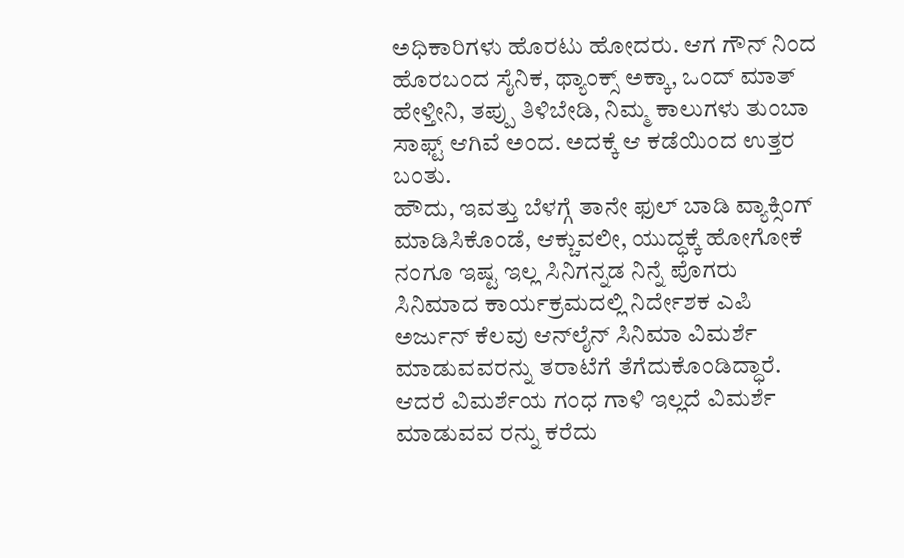ಅಧಿಕಾರಿಗಳು ಹೊರಟು ಹೋದರು. ಆಗ ಗೌನ್ ನಿಂದ ಹೊರಬಂದ ಸೈನಿಕ, ಥ್ಯಾಂಕ್ಸ್ ಅಕ್ಕಾ, ಒಂದ್ ಮಾತ್ ಹೇಳ್ತೀನಿ, ತಪ್ಪು ತಿಳಿಬೇಡಿ, ನಿಮ್ಮ ಕಾಲುಗಳು ತುಂಬಾ ಸಾಫ್ಟ್ ಆಗಿವೆ ಅಂದ. ಅದಕ್ಕೆ ಆ ಕಡೆಯಿಂದ ಉತ್ತರ ಬಂತು.
ಹೌದು, ಇವತ್ತು ಬೆಳಗ್ಗೆ ತಾನೇ ಫುಲ್ ಬಾಡಿ ವ್ಯಾಕ್ಸಿಂಗ್ ಮಾಡಿಸಿಕೊಂಡೆ, ಆಕ್ಚುವಲೀ, ಯುದ್ಧಕ್ಕೆ ಹೋಗೋಕೆ ನಂಗೂ ಇಷ್ಟ ಇಲ್ಲ ಸಿನಿಗನ್ನಡ ನಿನ್ನೆ ಪೊಗರು ಸಿನಿಮಾದ ಕಾರ್ಯಕ್ರಮದಲ್ಲಿ ನಿರ್ದೇಶಕ ಎಪಿ ಅರ್ಜುನ್ ಕೆಲವು ಆನ್‌ಲೈನ್ ಸಿನಿಮಾ ವಿಮರ್ಶೆ ಮಾಡುವವರನ್ನು ತರಾಟೆಗೆ ತೆಗೆದುಕೊಂಡಿದ್ಧಾರೆ. ಆದರೆ ವಿಮರ್ಶೆಯ ಗಂಧ ಗಾಳಿ ಇಲ್ಲದೆ ವಿಮರ್ಶೆ ಮಾಡುವವ ರನ್ನು ಕರೆದು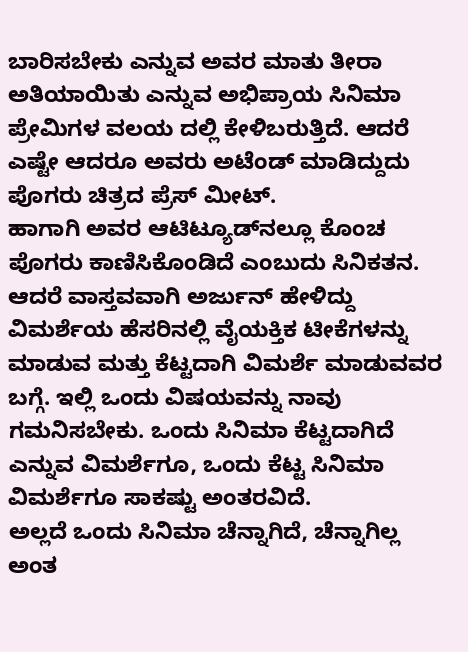ಬಾರಿಸಬೇಕು ಎನ್ನುವ ಅವರ ಮಾತು ತೀರಾ ಅತಿಯಾಯಿತು ಎನ್ನುವ ಅಭಿಪ್ರಾಯ ಸಿನಿಮಾ ಪ್ರೇಮಿಗಳ ವಲಯ ದಲ್ಲಿ ಕೇಳಿಬರುತ್ತಿದೆ. ಆದರೆ ಎಷ್ಟೇ ಆದರೂ ಅವರು ಅಟೆಂಡ್ ಮಾಡಿದ್ದುದು ಪೊಗರು ಚಿತ್ರದ ಪ್ರೆಸ್ ಮೀಟ್.
ಹಾಗಾಗಿ ಅವರ ಆಟಿಟ್ಯೂಡ್‌ನಲ್ಲೂ ಕೊಂಚ ಪೊಗರು ಕಾಣಿಸಿಕೊಂಡಿದೆ ಎಂಬುದು ಸಿನಿಕತನ. ಆದರೆ ವಾಸ್ತವವಾಗಿ ಅರ್ಜುನ್ ಹೇಳಿದ್ದು ವಿಮರ್ಶೆಯ ಹೆಸರಿನಲ್ಲಿ ವೈಯಕ್ತಿಕ ಟೀಕೆಗಳನ್ನು ಮಾಡುವ ಮತ್ತು ಕೆಟ್ಟದಾಗಿ ವಿಮರ್ಶೆ ಮಾಡುವವರ ಬಗ್ಗೆ. ಇಲ್ಲಿ ಒಂದು ವಿಷಯವನ್ನು ನಾವು ಗಮನಿಸಬೇಕು. ಒಂದು ಸಿನಿಮಾ ಕೆಟ್ಟದಾಗಿದೆ ಎನ್ನುವ ವಿಮರ್ಶೆಗೂ, ಒಂದು ಕೆಟ್ಟ ಸಿನಿಮಾ ವಿಮರ್ಶೆಗೂ ಸಾಕಷ್ಟು ಅಂತರವಿದೆ.
ಅಲ್ಲದೆ ಒಂದು ಸಿನಿಮಾ ಚೆನ್ನಾಗಿದೆ, ಚೆನ್ನಾಗಿಲ್ಲ ಅಂತ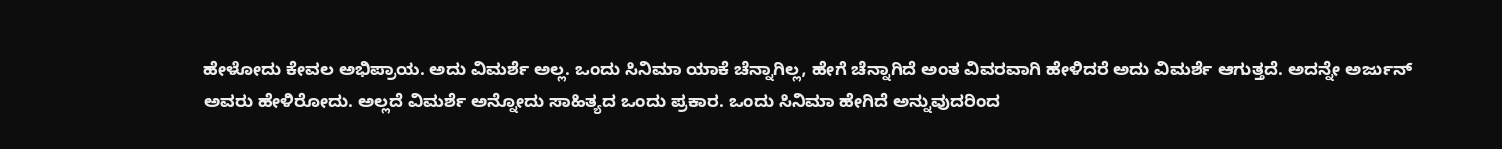ಹೇಳೋದು ಕೇವಲ ಅಭಿಪ್ರಾಯ. ಅದು ವಿಮರ್ಶೆ ಅಲ್ಲ. ಒಂದು ಸಿನಿಮಾ ಯಾಕೆ ಚೆನ್ನಾಗಿಲ್ಲ, ಹೇಗೆ ಚೆನ್ನಾಗಿದೆ ಅಂತ ವಿವರವಾಗಿ ಹೇಳಿದರೆ ಅದು ವಿಮರ್ಶೆ ಆಗುತ್ತದೆ. ಅದನ್ನೇ ಅರ್ಜುನ್ ಅವರು ಹೇಳಿರೋದು. ಅಲ್ಲದೆ ವಿಮರ್ಶೆ ಅನ್ನೋದು ಸಾಹಿತ್ಯದ ಒಂದು ಪ್ರಕಾರ. ಒಂದು ಸಿನಿಮಾ ಹೇಗಿದೆ ಅನ್ನುವುದರಿಂದ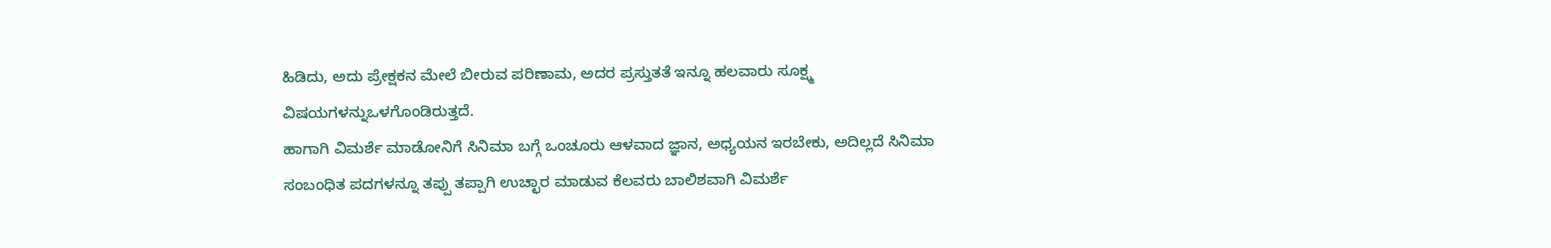ಹಿಡಿದು, ಅದು ಪ್ರೇಕ್ಷಕನ ಮೇಲೆ ಬೀರುವ ಪರಿಣಾಮ, ಅದರ ಪ್ರಸ್ತುತತೆ ಇನ್ನೂ ಹಲವಾರು ಸೂಕ್ಷ್ಮ ವಿಷಯಗಳನ್ನುಒಳಗೊಂಡಿರುತ್ತದೆ.
ಹಾಗಾಗಿ ವಿಮರ್ಶೆ ಮಾಡೋನಿಗೆ ಸಿನಿಮಾ ಬಗ್ಗೆ ಒಂಚೂರು ಆಳವಾದ ಜ್ಞಾನ, ಅಧ್ಯಯನ ಇರಬೇಕು, ಅದಿಲ್ಲದೆ ಸಿನಿಮಾ ಸಂಬಂಧಿತ ಪದಗಳನ್ನೂ ತಪ್ಪು ತಪ್ಪಾಗಿ ಉಚ್ಛಾರ ಮಾಡುವ ಕೆಲವರು ಬಾಲಿಶವಾಗಿ ವಿಮರ್ಶೆ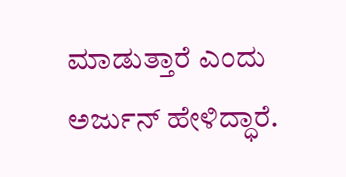ಮಾಡುತ್ತಾರೆ ಎಂದು ಅರ್ಜುನ್ ಹೇಳಿದ್ಧಾರೆ.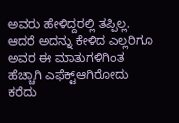ಅವರು ಹೇಳಿದ್ದರಲ್ಲಿ ತಪ್ಪಿಲ್ಲ. ಆದರೆ ಅದನ್ನು ಕೇಳಿದ ಎಲ್ಲರಿಗೂ ಅವರ ಈ ಮಾತುಗಳಿಗಿಂತ ಹೆಚ್ಚಾಗಿ ಎಫೆಕ್ಟ್ಆಗಿರೋದು ಕರೆದು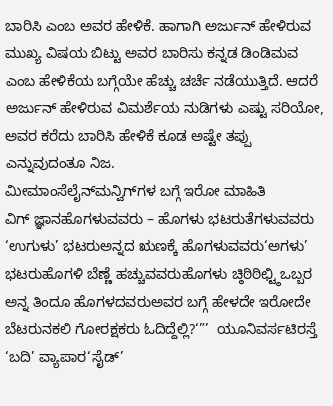ಬಾರಿಸಿ ಎಂಬ ಅವರ ಹೇಳಿಕೆ. ಹಾಗಾಗಿ ಅರ್ಜುನ್ ಹೇಳಿರುವ ಮುಖ್ಯ ವಿಷಯ ಬಿಟ್ಟು ಅವರ ಬಾರಿಸು ಕನ್ನಡ ಡಿಂಡಿಮವ ಎಂಬ ಹೇಳಿಕೆಯ ಬಗ್ಗೆಯೇ ಹೆಚ್ಚು ಚರ್ಚೆ ನಡೆಯುತ್ತಿದೆ. ಆದರೆ ಅರ್ಜುನ್ ಹೇಳಿರುವ ವಿಮರ್ಶೆಯ ನುಡಿಗಳು ಎಷ್ಟು ಸರಿಯೋ, ಅವರ ಕರೆದು ಬಾರಿಸಿ ಹೇಳಿಕೆ ಕೂಡ ಅಷ್ಟೇ ತಪ್ಪು ಎನ್ನುವುದಂತೂ ನಿಜ.
ಮೀಮಾಂಸೆಲೈನ್‌ಮನ್ವಿಗ್‌ಗಳ ಬಗ್ಗೆ ಇರೋ ಮಾಹಿತಿ
ವಿಗ್ ಜ್ಞಾನಹೊಗಳುವವರು – ಹೊಗಳು ಭಟರುತೆಗಳುವವರು ‘ಉಗುಳು’ ಭಟರುಅನ್ನದ ಋಣಕ್ಕೆ ಹೊಗಳುವವರು‘ಅಗಳು’ ಭಟರುಹೊಗಳಿ ಬೆಣ್ಣೆ ಹಚ್ಚುವವರುಹೊಗಳು ಚ್ಠಿಠಿಠಿಛ್ಟ್ಠಿಒಬ್ಬರ ಅನ್ನ ತಿಂದೂ ಹೊಗಳದವರುಅವರ ಬಗ್ಗೆ ಹೇಳದೇ ಇರೋದೇ ಬೆಟರುನಕಲಿ ಗೋರಕ್ಷಕರು ಓದಿದ್ದೆಲ್ಲಿ?‘”’  ಯೂನಿವರ್ಸಟಿರಸ್ತೆ ‘ಬದಿ’ ವ್ಯಾಪಾರ‘ಸೈಡ್’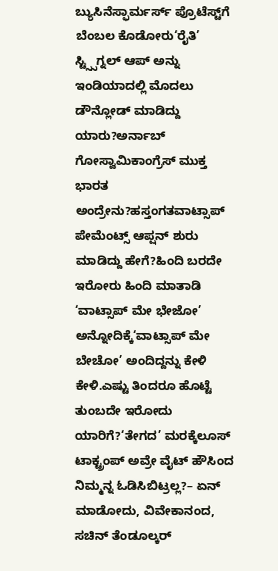ಬ್ಯುಸಿನೆಸ್ಫಾರ್ಮರ್ಸ್ ಪ್ರೊಟೆಸ್ಟ್‌ಗೆ ಬೆಂಬಲ ಕೊಡೋರು‘ರೈತಿ’ ಸ್ಟ್ಸ್ಸಿಗ್ನಲ್ ಆಪ್ ಅನ್ನು ಇಂಡಿಯಾದಲ್ಲಿ ಮೊದಲು ಡೌನ್ಲೋಡ್ ಮಾಡಿದ್ದು ಯಾರು?ಅರ್ನಾಬ್ ಗೋಸ್ವಾಮಿಕಾಂಗ್ರೆಸ್ ಮುಕ್ತ ಭಾರತ ಅಂದ್ರೇನು?ಹಸ್ತಂಗತವಾಟ್ಸಾಪ್ ಪೇಮೆಂಟ್ಸ್ ಆಪ್ಷನ್ ಶುರು ಮಾಡಿದ್ದು ಹೇಗೆ?ಹಿಂದಿ ಬರದೇ ಇರೋರು ಹಿಂದಿ ಮಾತಾಡಿ ‘ವಾಟ್ಸಾಪ್ ಮೇ ಭೇಜೋ’ ಅನ್ನೋದಿಕ್ಕೆ‘ವಾಟ್ಸಾಪ್ ಮೇ ಬೇಚೋ’ ಅಂದಿದ್ದನ್ನು ಕೇಳಿ ಕೇಳಿ.ಎಷ್ಟು ತಿಂದರೂ ಹೊಟ್ಟೆ ತುಂಬದೇ ಇರೋದು ಯಾರಿಗೆ?‘ತೇಗದ’ ಮರಕ್ಕೆಲೂಸ್ ಟಾಕ್ಟ್ರಂಪ್ ಅವ್ರೇ ವೈಟ್ ಹೌಸಿಂದ ನಿಮ್ಮನ್ನ ಓಡಿಸಿಬಿಟ್ರಲ್ಲ?– ಏನ್ ಮಾಡೋದು, ವಿವೇಕಾನಂದ, ಸಚಿನ್ ತೆಂಡೂಲ್ಕರ್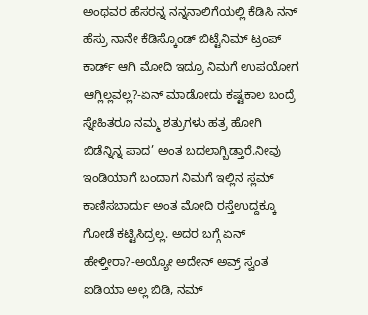ಅಂಥವರ ಹೆಸರನ್ನ ನನ್ನನಾಲಿಗೆಯಲ್ಲಿ ಕೆಡಿಸಿ ನನ್ ಹೆಸ್ರು ನಾನೇ ಕೆಡಿಸ್ಕೊಂಡ್ ಬಿಟ್ಟೆನಿಮ್ ಟ್ರಂಪ್ ಕಾರ್ಡ್ ಆಗಿ ಮೋದಿ ಇದ್ರೂ ನಿಮಗೆ ಉಪಯೋಗ ಆಗ್ಲಿಲ್ಲವಲ್ಲ?-ಏನ್ ಮಾಡೋದು ಕಷ್ಟಕಾಲ ಬಂದ್ರೆ ಸ್ನೇಹಿತರೂ ನಮ್ಮ ಶತ್ರುಗಳು ಹತ್ರ ಹೋಗಿ ಬಿಡೆನ್ನಿನ್ನ ಪಾದ’ ಅಂತ ಬದಲಾಗ್ಬಿಡ್ತಾರೆ.ನೀವು ಇಂಡಿಯಾಗೆ ಬಂದಾಗ ನಿಮಗೆ ಇಲ್ಲಿನ ಸ್ಲಮ್ ಕಾಣಿಸಬಾರ್ದು ಅಂತ ಮೋದಿ ರಸ್ತೆಉದ್ದಕ್ಕೂ ಗೋಡೆ ಕಟ್ಟಿಸಿದ್ರಲ್ಲ. ಅದರ ಬಗ್ಗೆ ಏನ್ ಹೇಳ್ತೀರಾ?-ಅಯ್ಯೋ ಅದೇನ್ ಅವ್ರ್ ಸ್ವಂತ ಐಡಿಯಾ ಅಲ್ಲ ಬಿಡಿ, ನಮ್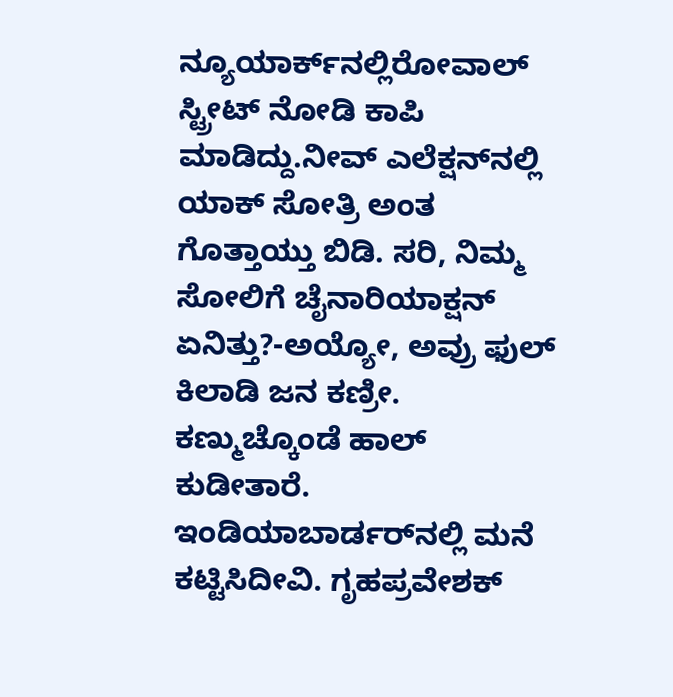ನ್ಯೂಯಾರ್ಕ್‌ನಲ್ಲಿರೋವಾಲ್ ಸ್ಟ್ರೀಟ್ ನೋಡಿ ಕಾಪಿ ಮಾಡಿದ್ದು.ನೀವ್ ಎಲೆಕ್ಷನ್‌ನಲ್ಲಿ ಯಾಕ್ ಸೋತ್ರಿ ಅಂತ ಗೊತ್ತಾಯ್ತು ಬಿಡಿ. ಸರಿ, ನಿಮ್ಮ ಸೋಲಿಗೆ ಚೈನಾರಿಯಾಕ್ಷನ್ ಏನಿತ್ತು?-ಅಯ್ಯೋ, ಅವ್ರು ಫುಲ್ ಕಿಲಾಡಿ ಜನ ಕಣ್ರೀ. ಕಣ್ಮುಚ್ಕೊಂಡೆ ಹಾಲ್ ಕುಡೀತಾರೆ. ಇಂಡಿಯಾಬಾರ್ಡರ್‌ನಲ್ಲಿ ಮನೆ ಕಟ್ಟಿಸಿದೀವಿ. ಗೃಹಪ್ರವೇಶಕ್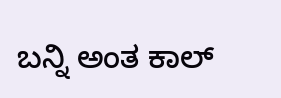ಬನ್ನಿ ಅಂತ ಕಾಲ್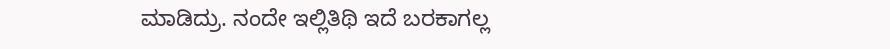ಮಾಡಿದ್ರು. ನಂದೇ ಇಲ್ಲಿತಿಥಿ ಇದೆ ಬರಕಾಗಲ್ಲ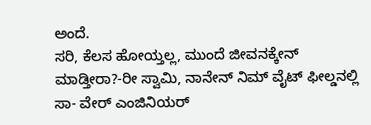ಅಂದೆ.
ಸರಿ, ಕೆಲಸ ಹೋಯ್ತಲ್ಲ, ಮುಂದೆ ಜೀವನಕ್ಕೇನ್ ಮಾಡ್ತೀರಾ?-ರೀ ಸ್ವಾಮಿ, ನಾನೇನ್ ನಿಮ್ ವೈಟ್ ಫೀಲ್ಡನಲ್ಲಿ ಸಾ- ವೇರ್ ಎಂಜಿನಿಯರ್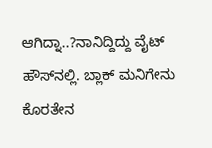ಆಗಿದ್ನಾ..?ನಾನಿದ್ದಿದ್ದು ವೈಟ್ ಹೌಸ್‌ನಲ್ಲಿ. ಬ್ಲಾಕ್ ಮನಿಗೇನು ಕೊರತೇನ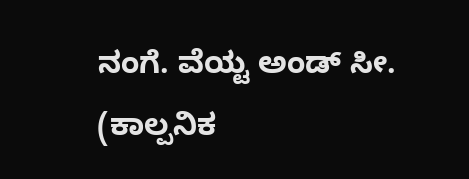ನಂಗೆ. ವೆಯ್ಟ ಅಂಡ್ ಸೀ.
(ಕಾಲ್ಪನಿಕ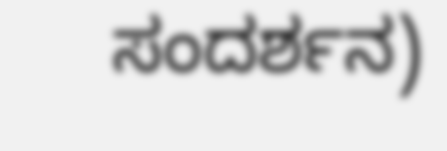ಸಂದರ್ಶನ)